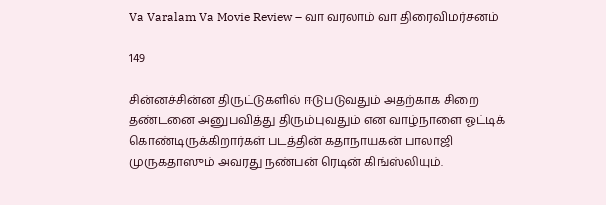Va Varalam Va Movie Review – வா வரலாம் வா திரைவிமர்சனம்

149

சின்னச்சின்ன திருட்டுகளில் ஈடுபடுவதும் அதற்காக சிறை தண்டனை அனுபவித்து திரும்புவதும் என வாழ்நாளை ஓட்டிக் கொண்டிருக்கிறார்கள் படத்தின் கதாநாயகன் பாலாஜி முருகதாஸும் அவரது நண்பன் ரெடின் கிங்ஸ்லியும்.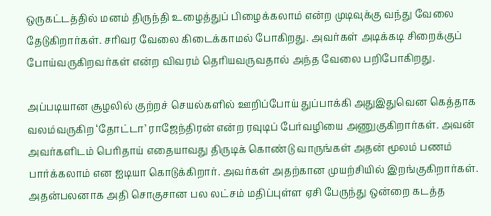ஒருகட்டத்தில் மனம் திருந்தி உழைத்துப் பிழைக்கலாம் என்ற முடிவுக்கு வந்து வேலை தேடுகிறார்கள். சரிவர வேலை கிடைக்காமல் போகிறது. அவர்கள் அடிக்கடி சிறைக்குப் போய்வருகிறவர்கள் என்ற விவரம் தெரியவருவதால் அந்த வேலை பறிபோகிறது.

அப்படியான சூழலில் குற்றச் செயல்களில் ஊறிப்போய் துப்பாக்கி அதுஇதுவென கெத்தாக வலம்வருகிற ‘தோட்டா’ ராஜேந்திரன் என்ற ரவுடிப் பேர்வழியை அணுகுகிறார்கள். அவன் அவர்களிடம் பெரிதாய் எதையாவது திருடிக் கொண்டு வாருங்கள் அதன் மூலம் பணம் பார்க்கலாம் என ஐடியா கொடுக்கிறார். அவர்கள் அதற்கான முயற்சியில் இறங்குகிறார்கள். அதன்பலனாக அதி சொகுசான பல லட்சம் மதிப்புள்ள ஏசி பேருந்து ஒன்றை கடத்த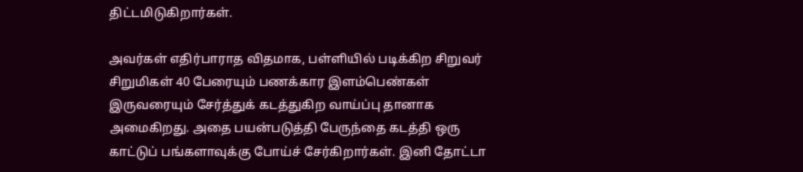திட்டமிடுகிறார்கள்.

அவர்கள் எதிர்பாராத விதமாக, பள்ளியில் படிக்கிற சிறுவர் சிறுமிகள் 40 பேரையும் பணக்கார இளம்பெண்கள் இருவரையும் சேர்த்துக் கடத்துகிற வாய்ப்பு தானாக அமைகிறது. அதை பயன்படுத்தி பேருந்தை கடத்தி ஒரு காட்டுப் பங்களாவுக்கு போய்ச் சேர்கிறார்கள். இனி தோட்டா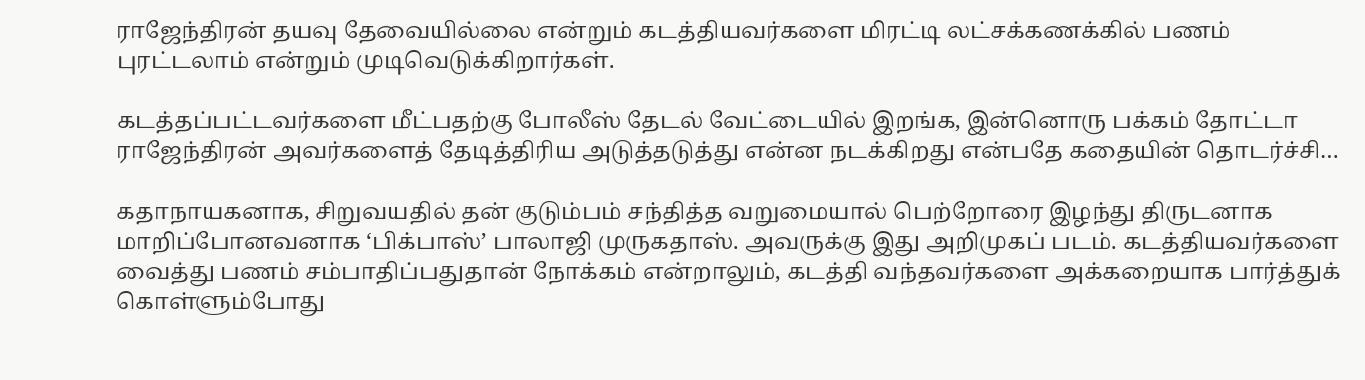ராஜேந்திரன் தயவு தேவையில்லை என்றும் கடத்தியவர்களை மிரட்டி லட்சக்கணக்கில் பணம் புரட்டலாம் என்றும் முடிவெடுக்கிறார்கள்.

கடத்தப்பட்டவர்களை மீட்பதற்கு போலீஸ் தேடல் வேட்டையில் இறங்க, இன்னொரு பக்கம் தோட்டா ராஜேந்திரன் அவர்களைத் தேடித்திரிய அடுத்தடுத்து என்ன நடக்கிறது என்பதே கதையின் தொடர்ச்சி…

கதாநாயகனாக, சிறுவயதில் தன் குடும்பம் சந்தித்த வறுமையால் பெற்றோரை இழந்து திருடனாக மாறிப்போனவனாக ‘பிக்பாஸ்’ பாலாஜி முருகதாஸ். அவருக்கு இது அறிமுகப் படம். கடத்தியவர்களை வைத்து பணம் சம்பாதிப்பதுதான் நோக்கம் என்றாலும், கடத்தி வந்தவர்களை அக்கறையாக பார்த்துக் கொள்ளும்போது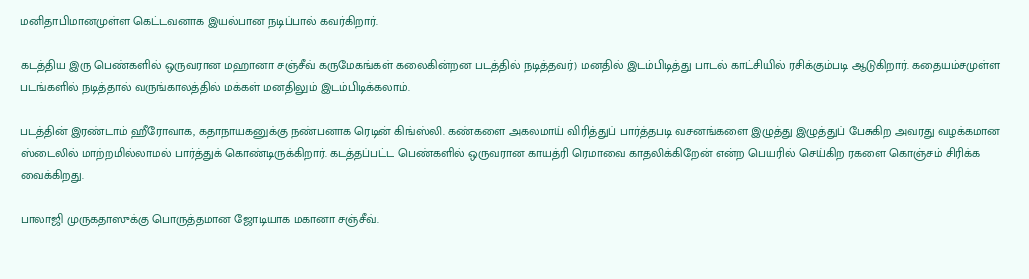மனிதாபிமானமுள்ள கெட்டவனாக இயல்பான நடிப்பால் கவர்கிறார்.

கடத்திய இரு பெண்களில் ஒருவரான மஹானா சஞ்சீவ் கருமேகங்கள் கலைகின்றன படத்தில் நடித்தவர்) மனதில் இடம்பிடித்து பாடல் காட்சியில் ரசிக்கும்படி ஆடுகிறார். கதையம்சமுள்ள படங்களில் நடித்தால் வருங்காலத்தில் மக்கள் மனதிலும் இடம்பிடிக்கலாம்.

படத்தின் இரண்டாம் ஹீரோவாக, கதாநாயகனுக்கு நண்பனாக ரெடின் கிங்ஸ்லி. கண்களை அகலமாய் விரித்துப் பார்த்தபடி வசனங்களை இழுத்து இழுத்துப் பேசுகிற அவரது வழக்கமான ஸ்டைலில் மாற்றமில்லாமல் பார்த்துக் கொண்டிருக்கிறார். கடத்தப்பட்ட பெண்களில் ஒருவரான காயத்ரி ரெமாவை காதலிக்கிறேன் என்ற பெயரில் செய்கிற ரகளை கொஞ்சம் சிரிக்க வைக்கிறது.

பாலாஜி முருகதாஸுக்கு பொருத்தமான ஜோடியாக மகானா சஞ்சீவ்.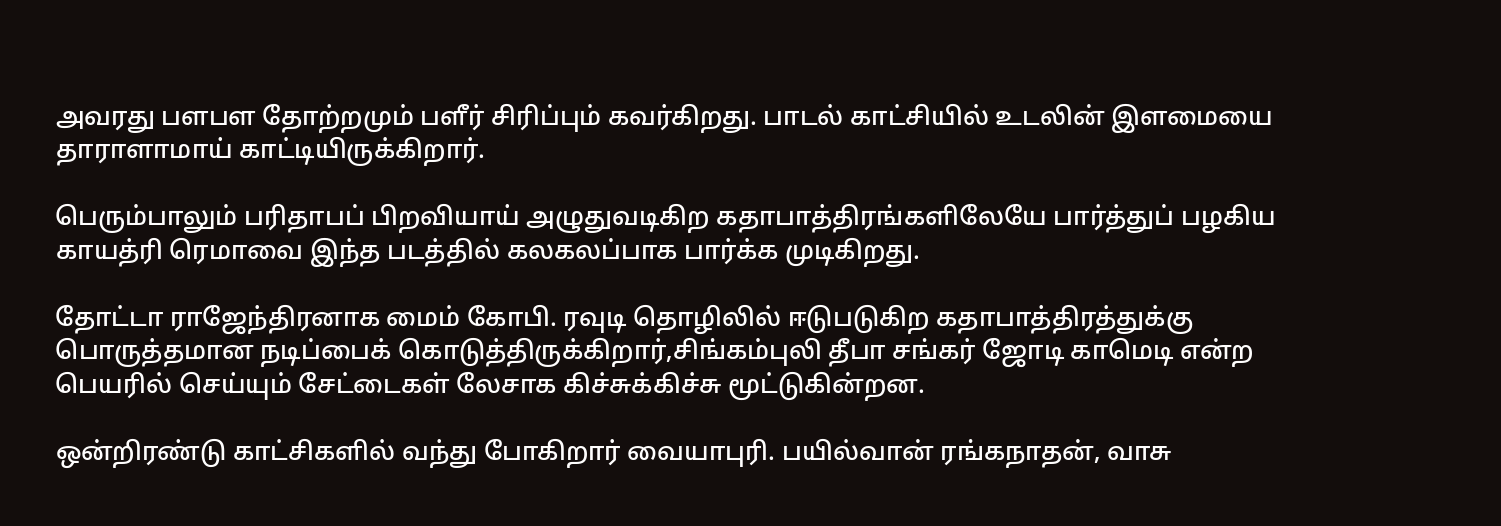அவரது பளபள தோற்றமும் பளீர் சிரிப்பும் கவர்கிறது. பாடல் காட்சியில் உடலின் இளமையை தாராளாமாய் காட்டியிருக்கிறார்.

பெரும்பாலும் பரிதாபப் பிறவியாய் அழுதுவடிகிற கதாபாத்திரங்களிலேயே பார்த்துப் பழகிய காயத்ரி ரெமாவை இந்த படத்தில் கலகலப்பாக பார்க்க முடிகிறது.

தோட்டா ராஜேந்திரனாக மைம் கோபி. ரவுடி தொழிலில் ஈடுபடுகிற கதாபாத்திரத்துக்கு பொருத்தமான நடிப்பைக் கொடுத்திருக்கிறார்,சிங்கம்புலி தீபா சங்கர் ஜோடி காமெடி என்ற பெயரில் செய்யும் சேட்டைகள் லேசாக கிச்சுக்கிச்சு மூட்டுகின்றன.

ஒன்றிரண்டு காட்சிகளில் வந்து போகிறார் வையாபுரி. பயில்வான் ரங்கநாதன், வாசு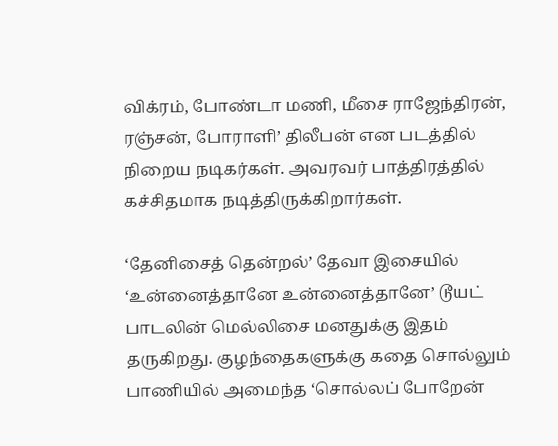விக்ரம், போண்டா மணி, மீசை ராஜேந்திரன், ரஞ்சன், போராளி’ திலீபன் என படத்தில் நிறைய நடிகர்கள். அவரவர் பாத்திரத்தில் கச்சிதமாக நடித்திருக்கிறார்கள்.

‘தேனிசைத் தென்றல்’ தேவா இசையில் ‘உன்னைத்தானே உன்னைத்தானே’ டூயட் பாடலின் மெல்லிசை மனதுக்கு இதம் தருகிறது. குழந்தைகளுக்கு கதை சொல்லும் பாணியில் அமைந்த ‘சொல்லப் போறேன்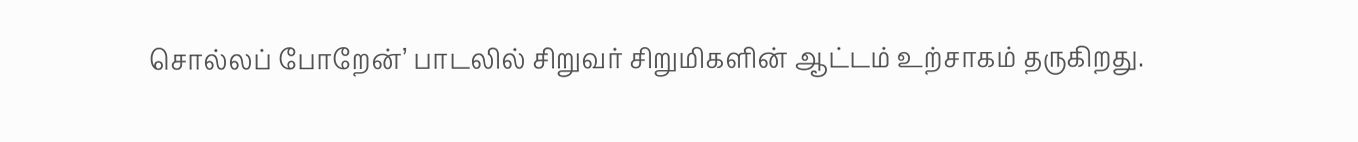சொல்லப் போறேன்’ பாடலில் சிறுவர் சிறுமிகளின் ஆட்டம் உற்சாகம் தருகிறது.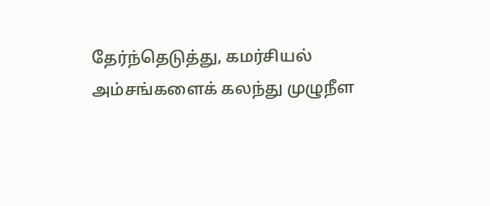தேர்ந்தெடுத்து, கமர்சியல் அம்சங்களைக் கலந்து முழுநீள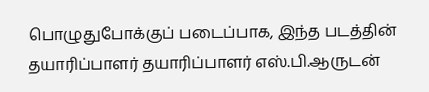பொழுதுபோக்குப் படைப்பாக, இந்த படத்தின் தயாரிப்பாளர் தயாரிப்பாளர் எஸ்.பி.ஆருடன்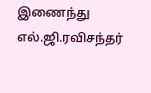இணைந்து எல்.ஜி.ரவிசந்தர்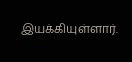இயக்கியுள்ளார்.